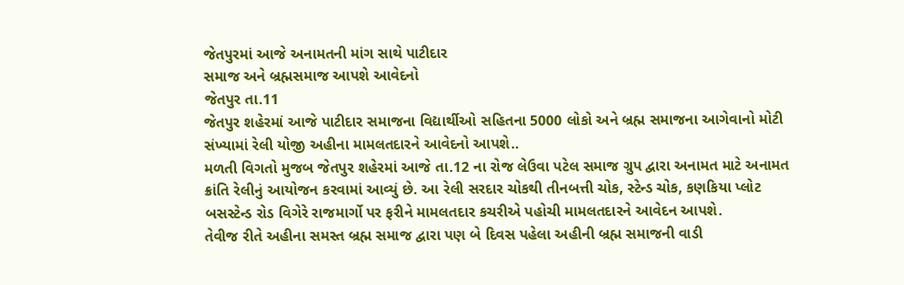જેતપુરમાં આજે અનામતની માંગ સાથે પાટીદાર
સમાજ અને બ્રહ્મસમાજ આપશે આવેદનો
જેતપુર તા.11
જેતપુર શહેરમાં આજે પાટીદાર સમાજના વિદ્યાર્થીઓ સહિતના 5000 લોકો અને બ્રહ્મ સમાજના આગેવાનો મોટી સંખ્યામાં રેલી યોજી અહીના મામલતદારને આવેદનો આપશે..
મળતી વિગતો મુજબ જેતપુર શહેરમાં આજે તા.12 ના રોજ લેઉવા પટેલ સમાજ ગ્રુપ દ્વારા અનામત માટે અનામત ક્રાંતિ રેલીનું આયોજન કરવામાં આવ્યું છે. આ રેલી સરદાર ચોકથી તીનબત્તી ચોક, સ્ટેન્ડ ચોક, કણકિયા પ્લોટ બસસ્ટેન્ડ રોડ વિગેરે રાજમાર્ગો પર ફરીને મામલતદાર કચરીએ પહોચી મામલતદારને આવેદન આપશે.
તેવીજ રીતે અહીના સમસ્ત બ્રહ્મ સમાજ દ્વારા પણ બે દિવસ પહેલા અહીની બ્રહ્મ સમાજની વાડી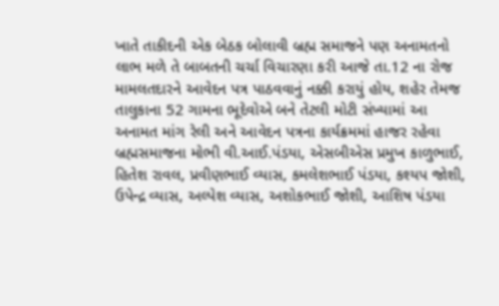ખાતે તાકીદની એક બેઠક બોલાવી બ્રહ્મ સમાજને પણ અનામતનો લાભ મળે તે બાબતની ચર્ચા વિચારણા કરી આજે તા.12 ના રોજ મામલતદારને આવેદન પત્ર પાઠવવાનું નક્કી કરાયું હોય, શહેર તેમજ તાલુકાના 52 ગામના ભૂદેવોએ બને તેટલી મોટી સંખ્યામાં આ અનામત માંગ રેલી અને આવેદન પત્રના કાર્યક્રમમાં હાજર રહેવા બ્રહ્મસમાજના મોભી વી.આઈ.પંડયા, એસબીએસ પ્રમુખ કાળુભાઈ, હિતેશ રાવલ, પ્રવીણભાઈ વ્યાસ, કમલેશભાઈ પંડયા, કશ્યપ જોશી, ઉપેન્દ્ર વ્યાસ, અલ્પેશ વ્યાસ, અશોકભાઈ જોશી, આશિષ પંડયા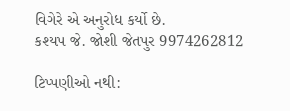વિગેરે એ અનુરોધ કર્યો છે.
કશ્યપ જે. જોશી જેતપુર 9974262812

ટિપ્પણીઓ નથી: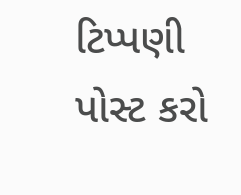ટિપ્પણી પોસ્ટ કરો